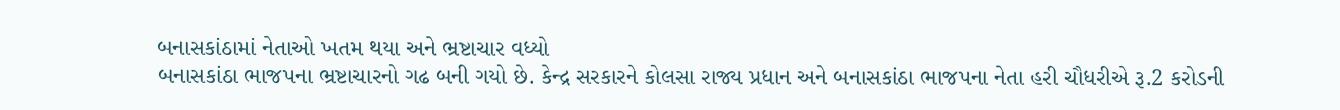બનાસકાંઠામાં નેતાઓ ખતમ થયા અને ભ્રષ્ટાચાર વધ્યો
બનાસકાંઠા ભાજપના ભ્રષ્ટાચારનો ગઢ બની ગયો છે. કેન્દ્ર સરકારને કોલસા રાજ્ય પ્રધાન અને બનાસકાંઠા ભાજપના નેતા હરી ચૌધરીએ રૂ.2 કરોડની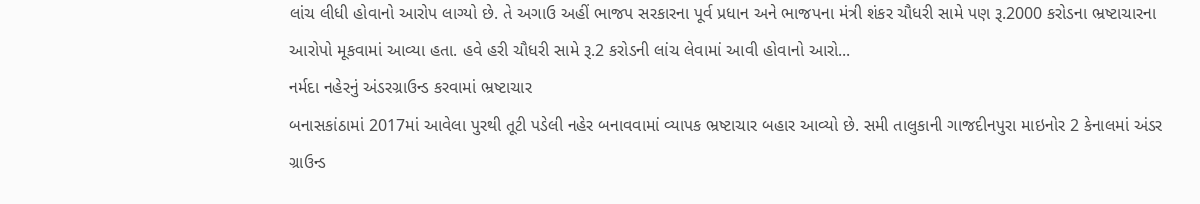લાંચ લીધી હોવાનો આરોપ લાગ્યો છે. તે અગાઉ અહીં ભાજપ સરકારના પૂર્વ પ્રધાન અને ભાજપના મંત્રી શંકર ચૌધરી સામે પણ રૂ.2000 કરોડના ભ્રષ્ટાચારના આરોપો મૂકવામાં આવ્યા હતા. હવે હરી ચૌધરી સામે રૂ.2 કરોડની લાંચ લેવામાં આવી હોવાનો આરો...
નર્મદા નહેરનું અંડરગ્રાઉન્ડ કરવામાં ભ્રષ્ટાચાર
બનાસકાંઠામાં 2017માં આવેલા પુરથી તૂટી પડેલી નહેર બનાવવામાં વ્યાપક ભ્રષ્ટાચાર બહાર આવ્યો છે. સમી તાલુકાની ગાજદીનપુરા માઇનોર 2 કેનાલમાં અંડર ગ્રાઉન્ડ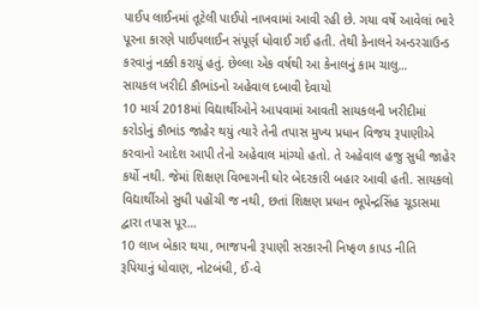પાઈપ લાઈનમાં તૂટેલી પાઈપો નાખવામાં આવી રહી છે. ગયા વર્ષે આવેલાં ભારે પૂરના કારણે પાઈપલાઈન સંપૂર્ણ ધોવાઈ ગઈ હતી. તેથી કેનાલને અન્ડરગ્રાઉન્ડ કરવાનું નક્કી કરાયું હતું. છેલ્લા એક વર્ષથી આ કેનાલનું કામ ચાલુ...
સાયકલ ખરીદી કૌભાંડનો અહેવાલ દબાવી દેવાયો
10 માર્ચ 2018માં વિદ્યાર્થીઓને આપવામાં આવતી સાયકલની ખરીદીમાં કરોડોનું કૌભાંડ જાહેર થયું ત્યારે તેની તપાસ મુખ્ય પ્રધાન વિજય રૂપાણીએ કરવાનો આદેશ આપી તેનો અહેવાલ માંગ્યો હતો. તે અહેવાલ હજુ સુધી જાહેર કર્યો નથી. જેમાં શિક્ષણ વિભાગની ઘોર બેદરકારી બહાર આવી હતી. સાયકલો વિદ્યાર્થીઓ સુધી પહોંચી જ નથી, છતાં શિક્ષણ પ્રધાન ભૂપેન્દ્રસિંહ ચૂડાસમા દ્વારા તપાસ પૂર...
10 લાખ બેકાર થયા, ભાજપની રૂપાણી સરકારની નિષ્ફળ કાપડ નીતિ
રૂપિયાનું ધોવાણ, નોટબંધી, ઈ-વે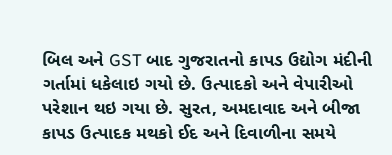બિલ અને GST બાદ ગુજરાતનો કાપડ ઉદ્યોગ મંદીની ગર્તામાં ધકેલાઇ ગયો છે. ઉત્પાદકો અને વેપારીઓ પરેશાન થઇ ગયા છે. સુરત, અમદાવાદ અને બીજા કાપડ ઉત્પાદક મથકો ઈદ અને દિવાળીના સમયે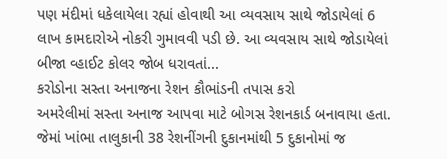પણ મંદીમાં ધકેલાયેલા રહ્યાં હોવાથી આ વ્યવસાય સાથે જોડાયેલાં 6 લાખ કામદારોએ નોકરી ગુમાવવી પડી છે. આ વ્યવસાય સાથે જોડાયેલાં બીજા વ્હાઈટ કોલર જોબ ધરાવતાં...
કરોડોના સસ્તા અનાજના રેશન કૌભાંડની તપાસ કરો
અમરેલીમાં સસ્તા અનાજ આપવા માટે બોગસ રેશનકાર્ડ બનાવાયા હતા. જેમાં ખાંભા તાલુકાની 38 રેશનીંગની દુકાનમાંથી 5 દુકાનોમાં જ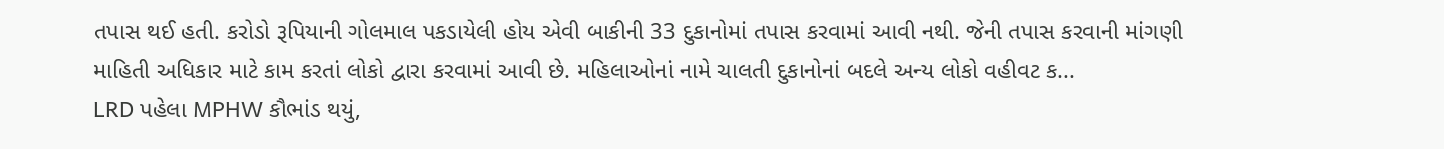તપાસ થઈ હતી. કરોડો રૂપિયાની ગોલમાલ પકડાયેલી હોય એવી બાકીની 33 દુકાનોમાં તપાસ કરવામાં આવી નથી. જેની તપાસ કરવાની માંગણી માહિતી અધિકાર માટે કામ કરતાં લોકો દ્વારા કરવામાં આવી છે. મહિલાઓનાં નામે ચાલતી દુકાનોનાં બદલે અન્ય લોકો વહીવટ ક...
LRD પહેલા MPHW કૌભાંડ થયું,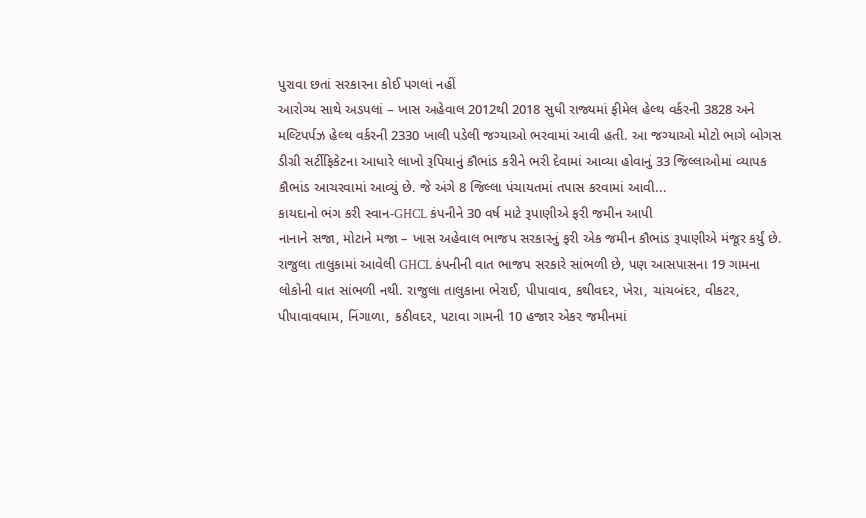પુરાવા છતાં સરકારના કોઈ પગલાં નહીં
આરોગ્ય સાથે અડપલાં – ખાસ અહેવાલ 2012થી 2018 સુધી રાજ્યમાં ફીમેલ હેલ્થ વર્કરની 3828 અને મલ્ટિપર્પઝ હેલ્થ વર્કરની 2330 ખાલી પડેલી જગ્યાઓ ભરવામાં આવી હતી. આ જગ્યાઓ મોટો ભાગે બોગસ ડીગ્રી સર્ટીફિકેટના આધારે લાખો રૂપિયાનું કૌભાંડ કરીને ભરી દેવામાં આવ્યા હોવાનું 33 જિલ્લાઓમાં વ્યાપક કૌભાંડ આચરવામાં આવ્યું છે. જે અંગે 8 જિલ્લા પંચાયતમાં તપાસ કરવામાં આવી...
કાયદાનો ભંગ કરી સ્વાન-GHCL કંપનીને 30 વર્ષ માટે રૂપાણીએ ફરી જમીન આપી
નાનાને સજા, મોટાને મજા – ખાસ અહેવાલ ભાજપ સરકારનું ફરી એક જમીન કૌભાંડ રૂપાણીએ મંજૂર કર્યું છે. રાજુલા તાલુકામાં આવેલી GHCL કંપનીની વાત ભાજપ સરકારે સાંભળી છે, પણ આસપાસના 19 ગામના લોકોની વાત સાંભળી નથી. રાજુલા તાલુકાના ભેરાઈ, પીપાવાવ, કથીવદર, ખેરા, ચાંચબંદર, વીકટર, પીપાવાવધામ, નિંગાળા, કઠીવદર, પટાવા ગામની 10 હજાર એકર જમીનમાં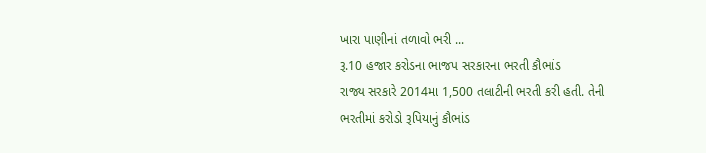ખારા પાણીનાં તળાવો ભરી ...
રૂ.10 હજાર કરોડના ભાજપ સરકારના ભરતી કૌભાંડ
રાજ્ય સરકારે 2014મા 1,500 તલાટીની ભરતી કરી હતી. તેની ભરતીમાં કરોડો રૂપિયાનું કૌભાંડ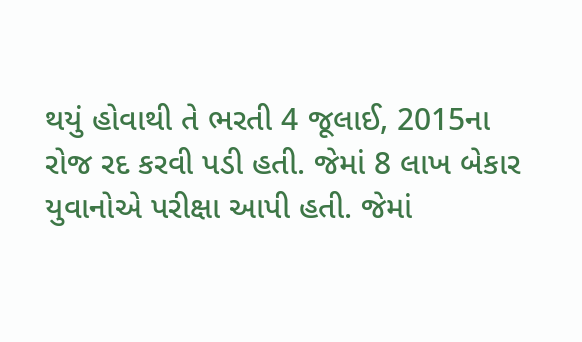થયું હોવાથી તે ભરતી 4 જૂલાઈ, 2015ના રોજ રદ કરવી પડી હતી. જેમાં 8 લાખ બેકાર યુવાનોએ પરીક્ષા આપી હતી. જેમાં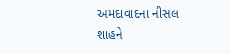અમદાવાદના નીસલ શાહને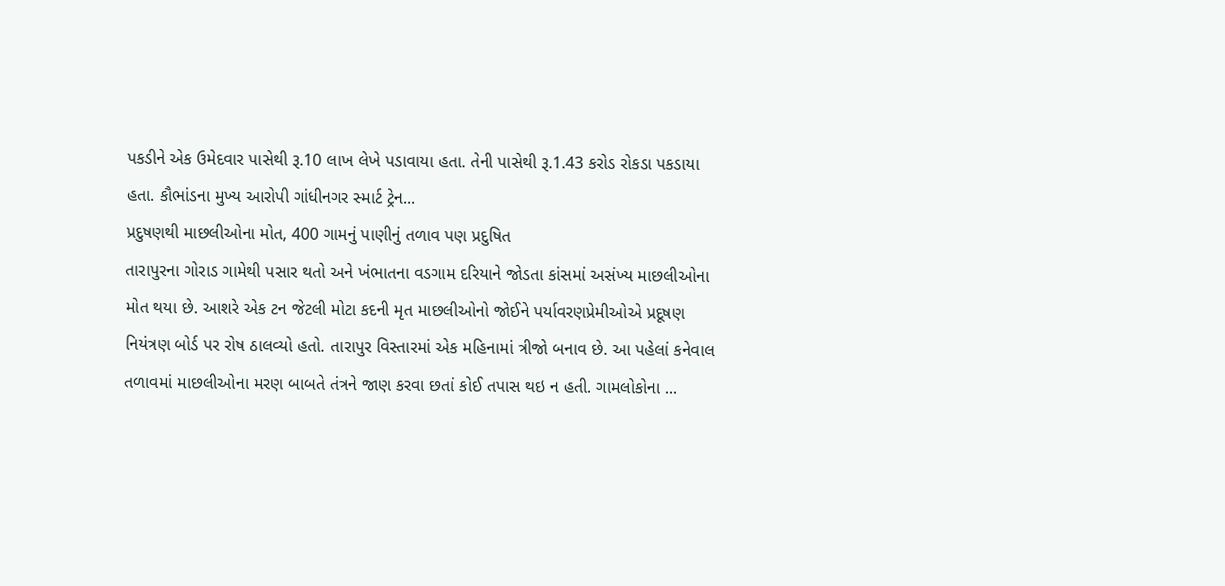પકડીને એક ઉમેદવાર પાસેથી રૂ.10 લાખ લેખે પડાવાયા હતા. તેની પાસેથી રૂ.1.43 કરોડ રોકડા પકડાયા હતા. કૌભાંડના મુખ્ય આરોપી ગાંધીનગર સ્માર્ટ ટ્રેન...
પ્રદુષણથી માછલીઓના મોત, 400 ગામનું પાણીનું તળાવ પણ પ્રદુષિત
તારાપુરના ગોરાડ ગામેથી પસાર થતો અને ખંભાતના વડગામ દરિયાને જોડતા કાંસમાં અસંખ્ય માછલીઓના મોત થયા છે. આશરે એક ટન જેટલી મોટા કદની મૃત માછલીઓનો જોઈને પર્યાવરણપ્રેમીઓએ પ્રદૂષણ નિયંત્રણ બોર્ડ પર રોષ ઠાલવ્યો હતો. તારાપુર વિસ્તારમાં એક મહિનામાં ત્રીજો બનાવ છે. આ પહેલાં કનેવાલ તળાવમાં માછલીઓના મરણ બાબતે તંત્રને જાણ કરવા છતાં કોઈ તપાસ થઇ ન હતી. ગામલોકોના ...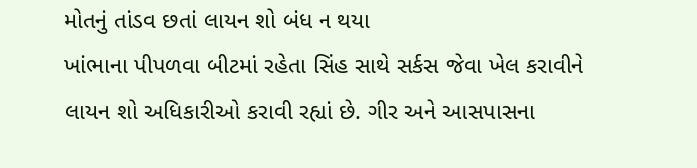મોતનું તાંડવ છતાં લાયન શો બંધ ન થયા
ખાંભાના પીપળવા બીટમાં રહેતા સિંહ સાથે સર્કસ જેવા ખેલ કરાવીને લાયન શો અધિકારીઓ કરાવી રહ્યાં છે. ગીર અને આસપાસના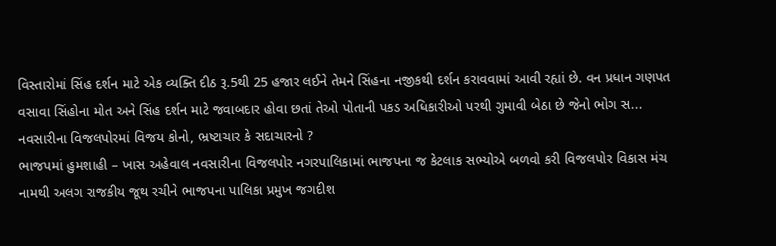વિસ્તારોમાં સિંહ દર્શન માટે એક વ્યક્તિ દીઠ રૂ.5થી 25 હજાર લઈને તેમને સિંહના નજીકથી દર્શન કરાવવામાં આવી રહ્યાં છે. વન પ્રધાન ગણપત વસાવા સિંહોના મોત અને સિંહ દર્શન માટે જવાબદાર હોવા છતાં તેઓ પોતાની પકડ અધિકારીઓ પરથી ગુમાવી બેઠા છે જેનો ભોગ સ...
નવસારીના વિજલપોરમાં વિજય કોનો, ભ્રષ્ટાચાર કે સદાચારનો ?
ભાજપમાં હુમશાહી – ખાસ અહેવાલ નવસારીના વિજલપોર નગરપાલિકામાં ભાજપના જ કેટલાક સભ્યોએ બળવો કરી વિજલપોર વિકાસ મંચ નામથી અલગ રાજકીય જૂથ રચીને ભાજપના પાલિકા પ્રમુખ જગદીશ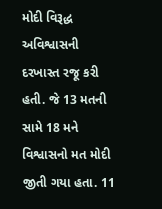મોદી વિરૂદ્ધ અવિશ્વાસની દરખાસ્ત રજૂ કરી હતી. જે 13 મતની સામે 18 મને વિશ્વાસનો મત મોદી જીતી ગયા હતા. 11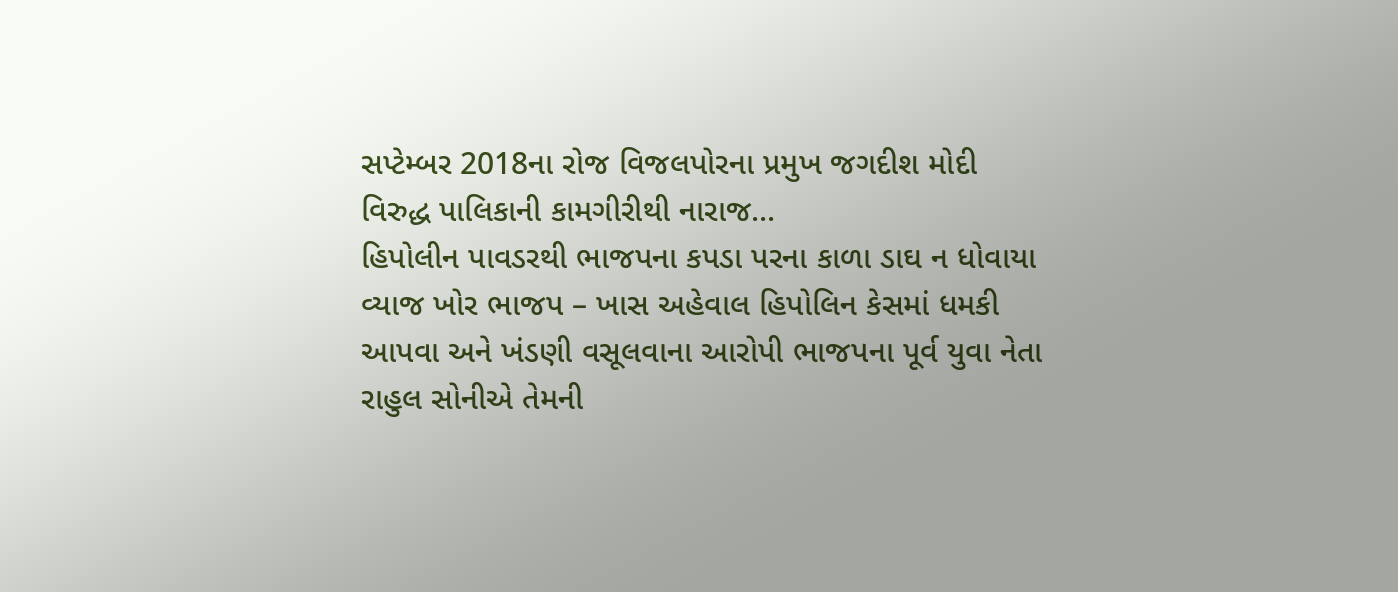સપ્ટેમ્બર 2018ના રોજ વિજલપોરના પ્રમુખ જગદીશ મોદી વિરુદ્ધ પાલિકાની કામગીરીથી નારાજ...
હિપોલીન પાવડરથી ભાજપના કપડા પરના કાળા ડાઘ ન ધોવાયા
વ્યાજ ખોર ભાજપ – ખાસ અહેવાલ હિપોલિન કેસમાં ધમકી આપવા અને ખંડણી વસૂલવાના આરોપી ભાજપના પૂર્વ યુવા નેતા રાહુલ સોનીએ તેમની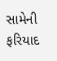સામેની ફરિયાદ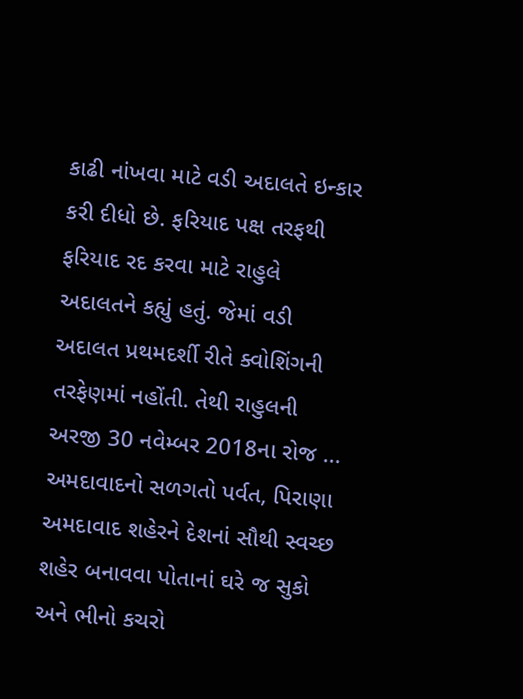કાઢી નાંખવા માટે વડી અદાલતે ઇન્કાર કરી દીધો છે. ફરિયાદ પક્ષ તરફથી ફરિયાદ રદ કરવા માટે રાહુલે અદાલતને કહ્યું હતું. જેમાં વડી અદાલત પ્રથમદર્શી રીતે ક્વોશિંગની તરફેણમાં નહોંતી. તેથી રાહુલની અરજી 30 નવેમ્બર 2018ના રોજ ...
અમદાવાદનો સળગતો પર્વત, પિરાણા
અમદાવાદ શહેરને દેશનાં સૌથી સ્વચ્છ શહેર બનાવવા પોતાનાં ઘરે જ સુકો અને ભીનો કચરો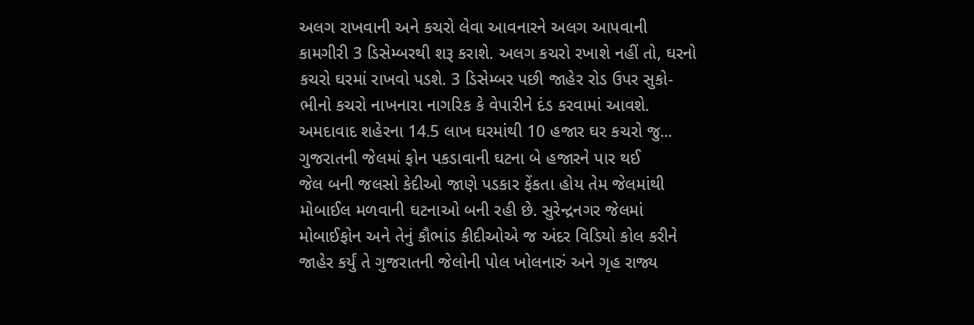અલગ રાખવાની અને કચરો લેવા આવનારને અલગ આપવાની કામગીરી 3 ડિસેમ્બરથી શરૂ કરાશે. અલગ કચરો રખાશે નહીં તો, ઘરનો કચરો ઘરમાં રાખવો પડશે. 3 ડિસેમ્બર પછી જાહેર રોડ ઉપર સુકો-ભીનો કચરો નાખનારા નાગરિક કે વેપારીને દંડ કરવામાં આવશે. અમદાવાદ શહેરના 14.5 લાખ ઘરમાંથી 10 હજાર ઘર કચરો જુ...
ગુજરાતની જેલમાં ફોન પકડાવાની ઘટના બે હજારને પાર થઈ
જેલ બની જલસો કેદીઓ જાણે પડકાર ફેંકતા હોય તેમ જેલમાંથી મોબાઈલ મળવાની ઘટનાઓ બની રહી છે. સુરેન્દ્રનગર જેલમાં મોબાઈફોન અને તેનું કૌભાંડ કીદીઓએ જ અંદર વિડિયો કોલ કરીને જાહેર કર્યું તે ગુજરાતની જેલોની પોલ ખોલનારું અને ગૃહ રાજ્ય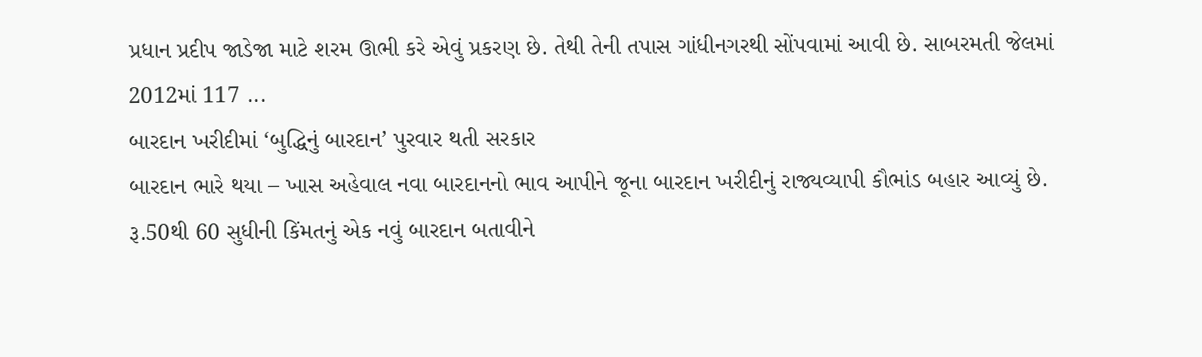પ્રધાન પ્રદીપ જાડેજા માટે શરમ ઊભી કરે એવું પ્રકરણ છે. તેથી તેની તપાસ ગાંધીનગરથી સોંપવામાં આવી છે. સાબરમતી જેલમાં 2012માં 117 ...
બારદાન ખરીદીમાં ‘બુદ્ધિનું બારદાન’ પુરવાર થતી સરકાર
બારદાન ભારે થયા – ખાસ અહેવાલ નવા બારદાનનો ભાવ આપીને જૂના બારદાન ખરીદીનું રાજ્યવ્યાપી કૌભાંડ બહાર આવ્યું છે. રૂ.50થી 60 સુધીની કિંમતનું એક નવું બારદાન બતાવીને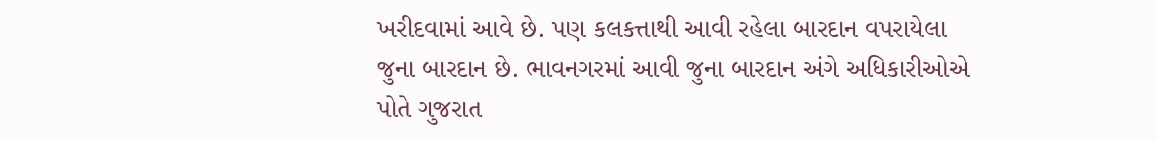ખરીદવામાં આવે છે. પણ કલકત્તાથી આવી રહેલા બારદાન વપરાયેલા જુના બારદાન છે. ભાવનગરમાં આવી જુના બારદાન અંગે અધિકારીઓએ પોતે ગુજરાત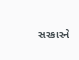સરકારને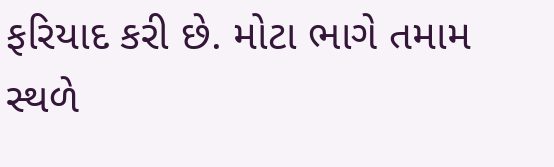ફરિયાદ કરી છે. મોટા ભાગે તમામ સ્થળે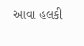આવા હલકી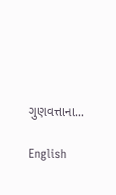ગુણવત્તાના...

English